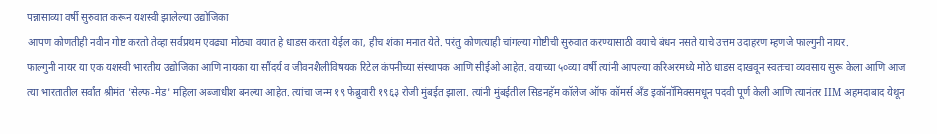पन्नासाव्या वर्षी सुरुवात करून यशस्वी झालेल्या उद्योजिका
आपण कोणतीही नवीन गोष्ट करतो तेव्हा सर्वप्रथम एवढ्या मोठ्या वयात हे धाडस करता येईल का, हीच शंका मनात येते. परंतु कोणत्याही चांगल्या गोष्टीची सुरुवात करण्यासाठी वयाचे बंधन नसते याचे उत्तम उदाहरण म्हणजे फाल्गुनी नायर.
फाल्गुनी नायर या एक यशस्वी भारतीय उद्योजिका आणि नायका या सौंदर्य व जीवनशैलीविषयक रिटेल कंपनीच्या संस्थापक आणि सीईओ आहेत. वयाच्या ५०व्या वर्षी त्यांनी आपल्या करिअरमध्ये मोठे धाडस दाखवून स्वतःचा व्यवसाय सुरू केला आणि आज त्या भारतातील सर्वांत श्रीमंत 'सेल्फ-मेड' महिला अब्जाधीश बनल्या आहेत. त्यांचा जन्म १९ फेब्रुवारी १९६३ रोजी मुंबईत झाला. त्यांनी मुंबईतील सिडनहॅम कॉलेज ऑफ कॉमर्स अँड इकॉनॉमिक्समधून पदवी पूर्ण केली आणि त्यानंतर IIM अहमदाबाद येथून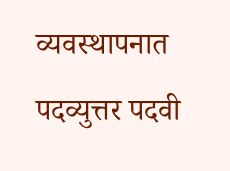व्यवस्थापनात पदव्युत्तर पदवी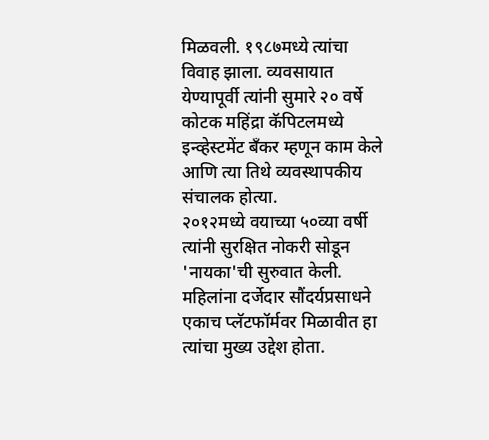मिळवली. १९८७मध्ये त्यांचा विवाह झाला. व्यवसायात येण्यापूर्वी त्यांनी सुमारे २० वर्षे कोटक महिंद्रा कॅपिटलमध्ये इन्व्हेस्टमेंट बँकर म्हणून काम केले आणि त्या तिथे व्यवस्थापकीय संचालक होत्या.
२०१२मध्ये वयाच्या ५०व्या वर्षी त्यांनी सुरक्षित नोकरी सोडून 'नायका'ची सुरुवात केली. महिलांना दर्जेदार सौंदर्यप्रसाधने एकाच प्लॅटफॉर्मवर मिळावीत हा त्यांचा मुख्य उद्देश होता.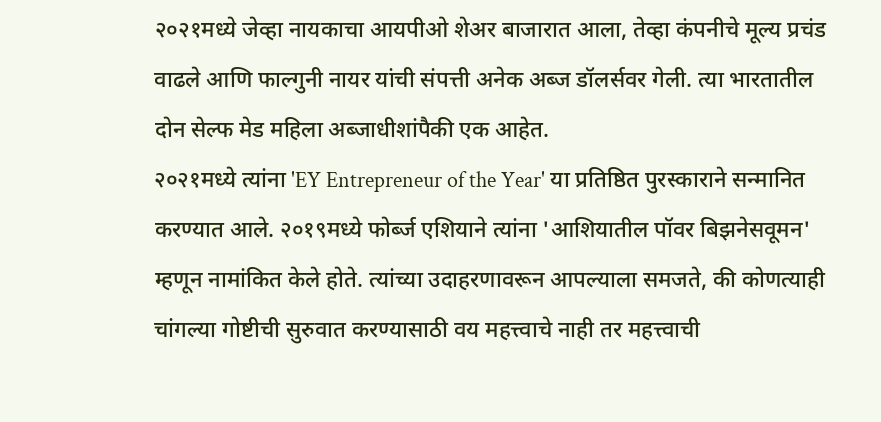२०२१मध्ये जेव्हा नायकाचा आयपीओ शेअर बाजारात आला, तेव्हा कंपनीचे मूल्य प्रचंड वाढले आणि फाल्गुनी नायर यांची संपत्ती अनेक अब्ज डॉलर्सवर गेली. त्या भारतातील दोन सेल्फ मेड महिला अब्जाधीशांपैकी एक आहेत.
२०२१मध्ये त्यांना 'EY Entrepreneur of the Year' या प्रतिष्ठित पुरस्काराने सन्मानित करण्यात आले. २०१९मध्ये फोर्ब्ज एशियाने त्यांना 'आशियातील पॉवर बिझनेसवूमन' म्हणून नामांकित केले होते. त्यांच्या उदाहरणावरून आपल्याला समजते, की कोणत्याही चांगल्या गोष्टीची सुरुवात करण्यासाठी वय महत्त्वाचे नाही तर महत्त्वाची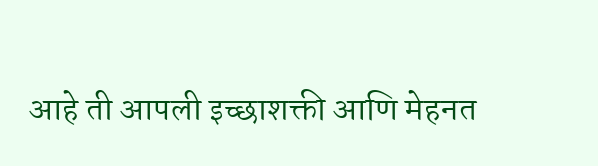आहे ती आपली इच्छाशक्ती आणि मेहनत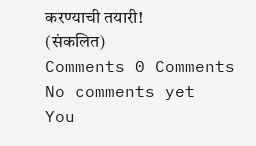करण्याची तयारी!
(संकलित)
Comments 0 Comments
No comments yet
You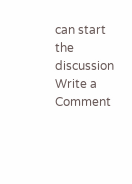can start the discussion
Write a Comment